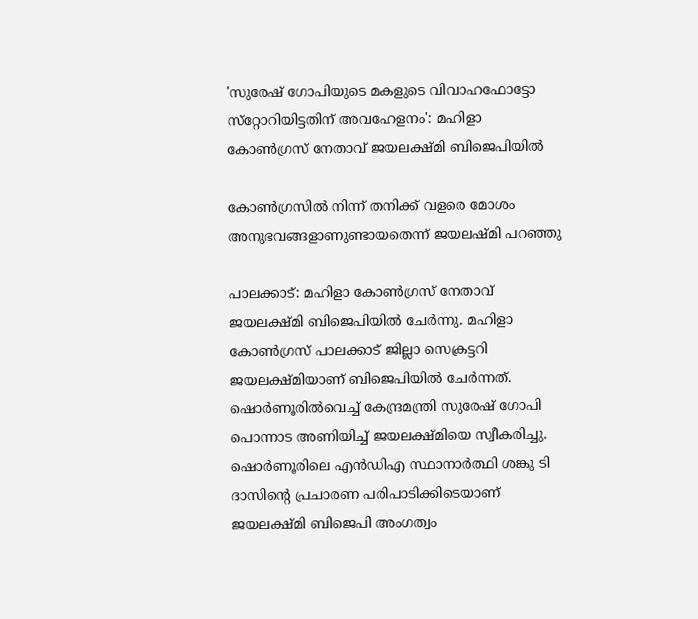'സുരേഷ് ഗോപിയുടെ മകളുടെ വിവാഹഫോട്ടോ സ്‌റ്റോറിയിട്ടതിന് അവഹേളനം': മഹിളാ കോൺഗ്രസ് നേതാവ് ജയലക്ഷ്മി ബിജെപിയിൽ

കോണ്‍ഗ്രസില്‍ നിന്ന് തനിക്ക് വളരെ മോശം അനുഭവങ്ങളാണുണ്ടായതെന്ന് ജയലഷ്മി പറഞ്ഞു

പാലക്കാട്: മഹിളാ കോണ്‍ഗ്രസ് നേതാവ് ജയലക്ഷ്മി ബിജെപിയില്‍ ചേര്‍ന്നു. മഹിളാ കോണ്‍ഗ്രസ് പാലക്കാട് ജില്ലാ സെക്രട്ടറി ജയലക്ഷ്മിയാണ് ബിജെപിയില്‍ ചേര്‍ന്നത്. ഷൊര്‍ണൂരില്‍വെച്ച് കേന്ദ്രമന്ത്രി സുരേഷ് ഗോപി പൊന്നാട അണിയിച്ച് ജയലക്ഷ്മിയെ സ്വീകരിച്ചു. ഷൊര്‍ണൂരിലെ എന്‍ഡിഎ സ്ഥാനാര്‍ത്ഥി ശങ്കു ടി ദാസിന്റെ പ്രചാരണ പരിപാടിക്കിടെയാണ് ജയലക്ഷ്മി ബിജെപി അംഗത്വം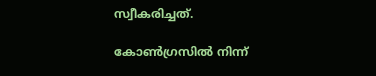സ്വീകരിച്ചത്.

കോണ്‍ഗ്രസില്‍ നിന്ന്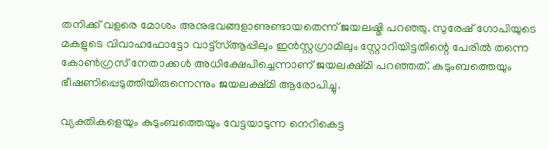തനിക്ക് വളരെ മോശം അനുഭവങ്ങളാണുണ്ടായതെന്ന് ജയലഷ്മി പറഞ്ഞു. സുരേഷ് ഗോപിയുടെ മകളുടെ വിവാഹഫോട്ടോ വാട്ട്‌സ്ആപ്പിലും ഇന്‍സ്റ്റഗ്രാമിലും സ്റ്റോറിയിട്ടതിന്റെ പേരില്‍ തന്നെ കോണ്‍ഗ്രസ് നേതാക്കള്‍ അധിക്ഷേപിച്ചെന്നാണ് ജയലക്ഷ്മി പറഞ്ഞത്. കുടുംബത്തെയും ഭീഷണിപ്പെടുത്തിയിരുന്നെന്നും ജയലക്ഷ്മി ആരോപിച്ചു.

വ്യക്തികളെയും കുടുംബത്തെയും വേട്ടയാടുന്ന നെറികെട്ട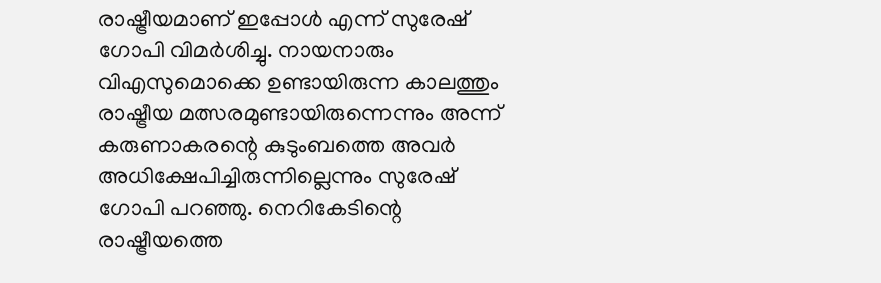രാഷ്ട്രീയമാണ് ഇപ്പോള്‍ എന്ന് സുരേഷ് ഗോപി വിമര്‍ശിച്ചു. നായനാരും വിഎസുമൊക്കെ ഉണ്ടായിരുന്ന കാലത്തും രാഷ്ട്രീയ മത്സരമുണ്ടായിരുന്നെന്നും അന്ന് കരുണാകരന്റെ കുടുംബത്തെ അവര്‍ അധിക്ഷേപിച്ചിരുന്നില്ലെന്നും സുരേഷ് ഗോപി പറഞ്ഞു. നെറികേടിന്റെ രാഷ്ട്രീയത്തെ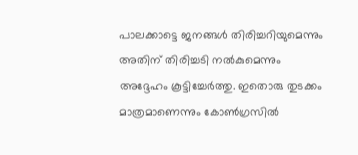പാലക്കാട്ടെ ജനങ്ങള്‍ തിരിച്ചറിയുമെന്നും അതിന് തിരിച്ചടി നല്‍കുമെന്നും അദ്ദേഹം കൂട്ടിച്ചേര്‍ത്തു. ഇതൊരു തുടക്കം മാത്രമാണെന്നും കോണ്‍ഗ്രസില്‍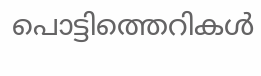പൊട്ടിത്തെറികള്‍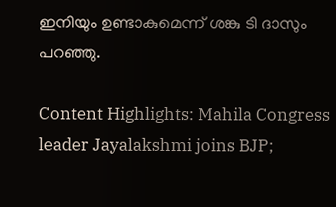ഇനിയും ഉണ്ടാകുമെന്ന് ശങ്കു ടി ദാസും പറഞ്ഞു.

Content Highlights: Mahila Congress leader Jayalakshmi joins BJP;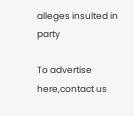alleges insulted in party

To advertise here,contact us